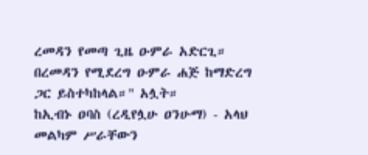ረመዳን የመጣ ጊዜ ዑምራ አድርጊ። በረመዳን የሚደረግ ዑምራ ሐጅ ከማድረግ ጋር ይስተካከላል።" አሏት።
ከኢብኑ ዐባስ (ረዲየሏሁ ዐንሁማ) - አላህ መልካም ሥራቸውን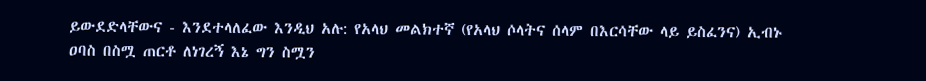ይውደድላቸውና - እንደተላለፈው እንዲህ አሉ: የአላህ መልክተኛ (የአላህ ሶላትና ሰላም በእርሳቸው ላይ ይስፈንና) ኢብኑ ዐባስ በስሟ ጠርቶ ለነገረኝ እኔ ግን ስሟን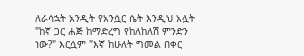ለራሳኋት አንዲት የአንሷር ሴት እንዲህ አሏት "ከኛ ጋር ሐጅ ከማድረግ የከለከለሽ ምንድን ነው?" እርሷም "እኛ ከሁለት ግመል በቀር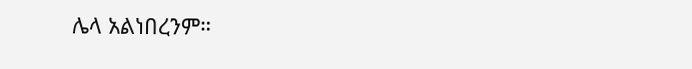ሌላ አልነበረንም።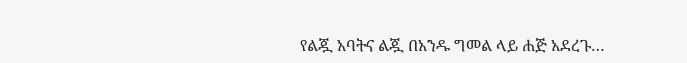የልጇ አባትና ልጇ በአንዱ ግመል ላይ ሐጅ አደረጉ…